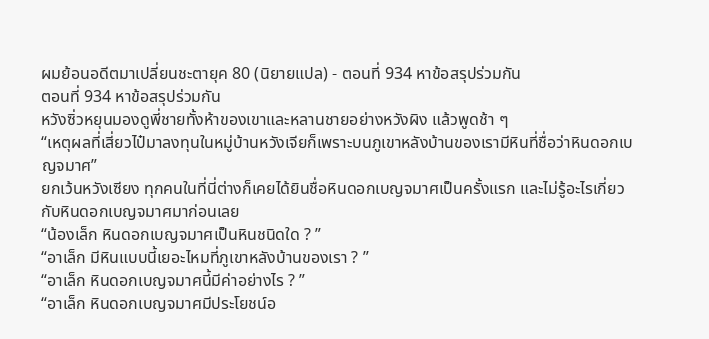ผมย้อนอดีตมาเปลี่ยนชะตายุค 80 (นิยายแปล) - ตอนที่ 934 หาข้อสรุปร่วมกัน
ตอนที่ 934 หาข้อสรุปร่วมกัน
หวังซิ่วหยุนมองดูพี่ชายทั้งห้าของเขาและหลานชายอย่างหวังผิง แล้วพูดช้า ๆ
“เหตุผลที่เสี่ยวไป๋มาลงทุนในหมู่บ้านหวังเจียก็เพราะบนภูเขาหลังบ้านของเรามีหินที่ชื่อว่าหินดอกเบญจมาศ”
ยกเว้นหวังเซียง ทุกคนในที่นี่ต่างก็เคยได้ยินชื่อหินดอกเบญจมาศเป็นครั้งแรก และไม่รู้อะไรเกี่ยวกับหินดอกเบญจมาศมาก่อนเลย
“น้องเล็ก หินดอกเบญจมาศเป็นหินชนิดใด ? ”
“อาเล็ก มีหินแบบนี้เยอะไหมที่ภูเขาหลังบ้านของเรา ? ”
“อาเล็ก หินดอกเบญจมาศนี้มีค่าอย่างไร ? ”
“อาเล็ก หินดอกเบญจมาศมีประโยชน์อ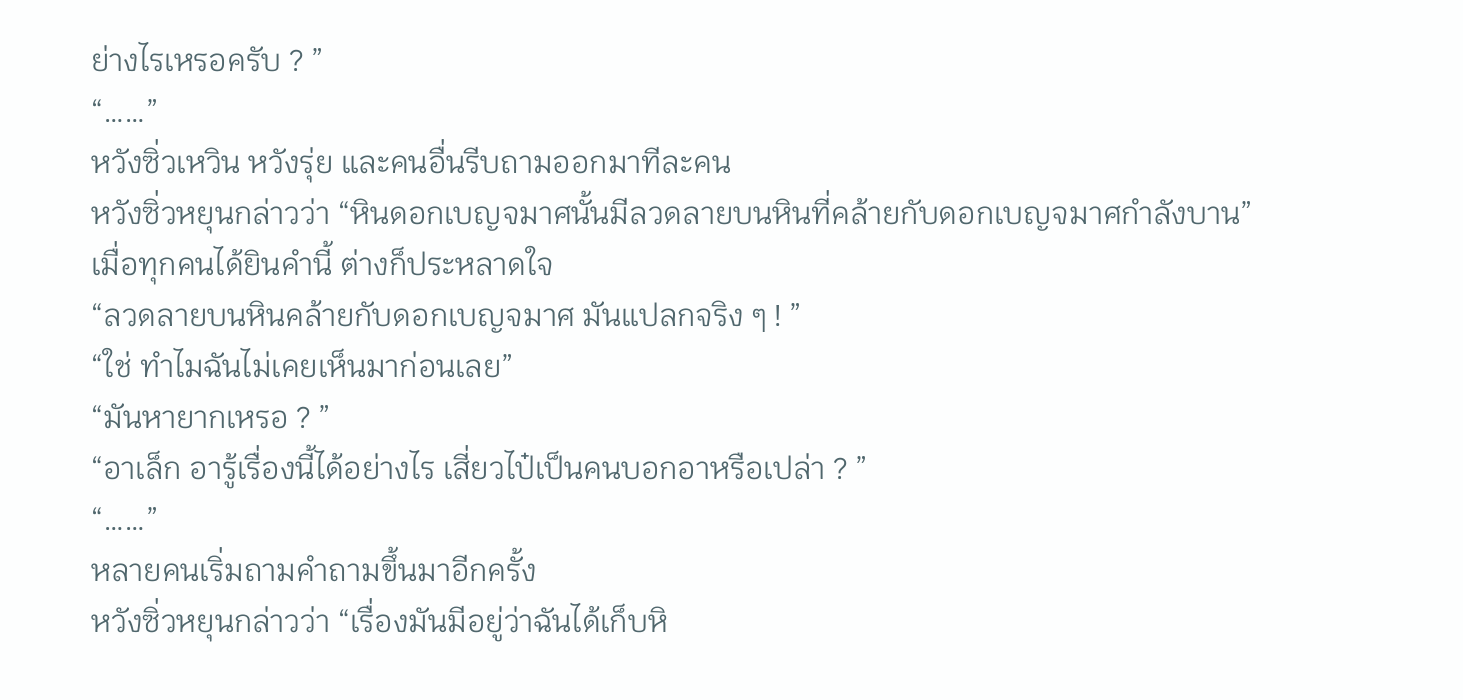ย่างไรเหรอครับ ? ”
“……”
หวังซิ่วเหวิน หวังรุ่ย และคนอื่นรีบถามออกมาทีละคน
หวังซิ่วหยุนกล่าวว่า “หินดอกเบญจมาศนั้นมีลวดลายบนหินที่คล้ายกับดอกเบญจมาศกำลังบาน”
เมื่อทุกคนได้ยินคำนี้ ต่างก็ประหลาดใจ
“ลวดลายบนหินคล้ายกับดอกเบญจมาศ มันแปลกจริง ๆ ! ”
“ใช่ ทำไมฉันไม่เคยเห็นมาก่อนเลย”
“มันหายากเหรอ ? ”
“อาเล็ก อารู้เรื่องนี้ได้อย่างไร เสี่ยวไป๋เป็นคนบอกอาหรือเปล่า ? ”
“……”
หลายคนเริ่มถามคำถามขึ้นมาอีกครั้ง
หวังซิ่วหยุนกล่าวว่า “เรื่องมันมีอยู่ว่าฉันได้เก็บหิ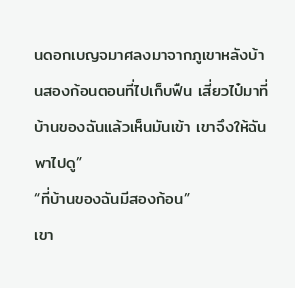นดอกเบญจมาศลงมาจากภูเขาหลังบ้านสองก้อนตอนที่ไปเก็บฟืน เสี่ยวไป๋มาที่บ้านของฉันแล้วเห็นมันเข้า เขาจึงให้ฉันพาไปดู”
“ที่บ้านของฉันมีสองก้อน”
เขา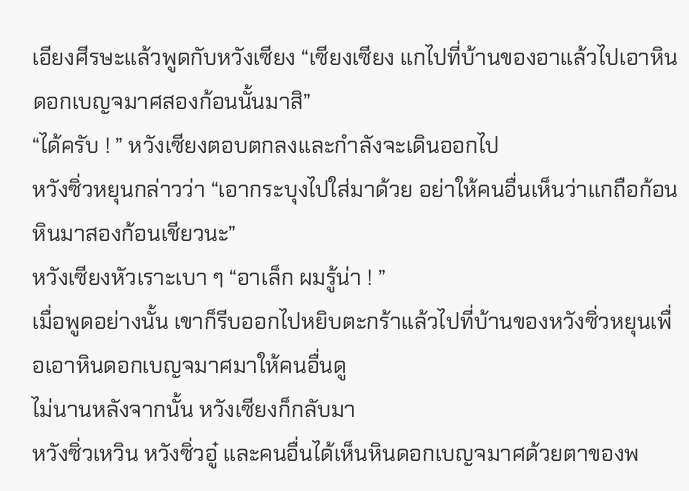เอียงศีรษะแล้วพูดกับหวังเซียง “เซียงเซียง แกไปที่บ้านของอาแล้วไปเอาหินดอกเบญจมาศสองก้อนนั้นมาสิ”
“ได้ครับ ! ” หวังเซียงตอบตกลงและกำลังจะเดินออกไป
หวังซิ่วหยุนกล่าวว่า “เอากระบุงไปใส่มาด้วย อย่าให้คนอื่นเห็นว่าแกถือก้อนหินมาสองก้อนเชียวนะ”
หวังเซียงหัวเราะเบา ๆ “อาเล็ก ผมรู้น่า ! ”
เมื่อพูดอย่างนั้น เขาก็รีบออกไปหยิบตะกร้าแล้วไปที่บ้านของหวังซิ่วหยุนเพื่อเอาหินดอกเบญจมาศมาให้คนอื่นดู
ไม่นานหลังจากนั้น หวังเซียงก็กลับมา
หวังซิ่วเหวิน หวังซิ่วอู๋ และคนอื่นได้เห็นหินดอกเบญจมาศด้วยตาของพ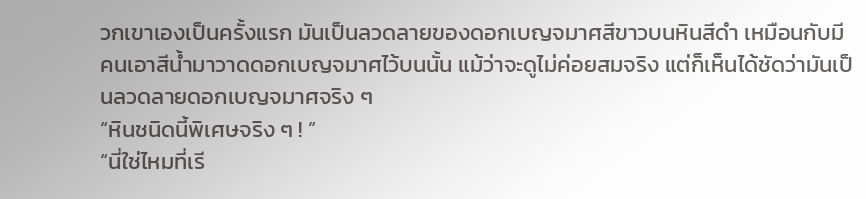วกเขาเองเป็นครั้งแรก มันเป็นลวดลายของดอกเบญจมาศสีขาวบนหินสีดำ เหมือนกับมีคนเอาสีน้ำมาวาดดอกเบญจมาศไว้บนนั้น แม้ว่าจะดูไม่ค่อยสมจริง แต่ก็เห็นได้ชัดว่ามันเป็นลวดลายดอกเบญจมาศจริง ๆ
“หินชนิดนี้พิเศษจริง ๆ ! ”
“นี่ใช่ไหมที่เรี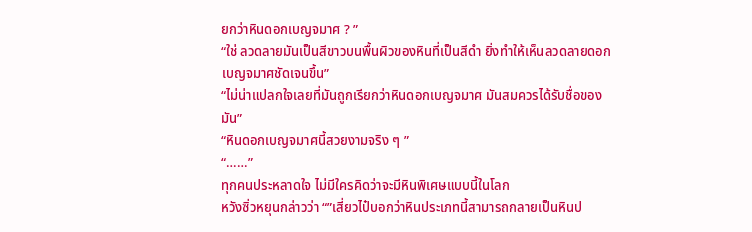ยกว่าหินดอกเบญจมาศ ? ”
“ใช่ ลวดลายมันเป็นสีขาวบนพื้นผิวของหินที่เป็นสีดำ ยิ่งทำให้เห็นลวดลายดอกเบญจมาศชัดเจนขึ้น”
“ไม่น่าแปลกใจเลยที่มันถูกเรียกว่าหินดอกเบญจมาศ มันสมควรได้รับชื่อของมัน”
“หินดอกเบญจมาศนี้สวยงามจริง ๆ ”
“……”
ทุกคนประหลาดใจ ไม่มีใครคิดว่าจะมีหินพิเศษแบบนี้ในโลก
หวังซิ่วหยุนกล่าวว่า “”เสี่ยวไป๋บอกว่าหินประเภทนี้สามารถกลายเป็นหินป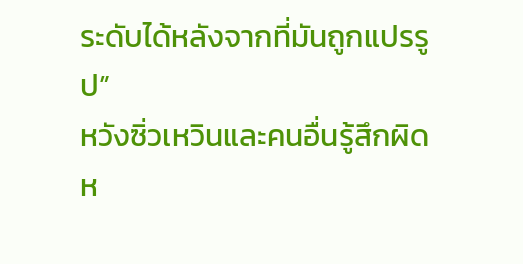ระดับได้หลังจากที่มันถูกแปรรูป”
หวังซิ่วเหวินและคนอื่นรู้สึกผิดห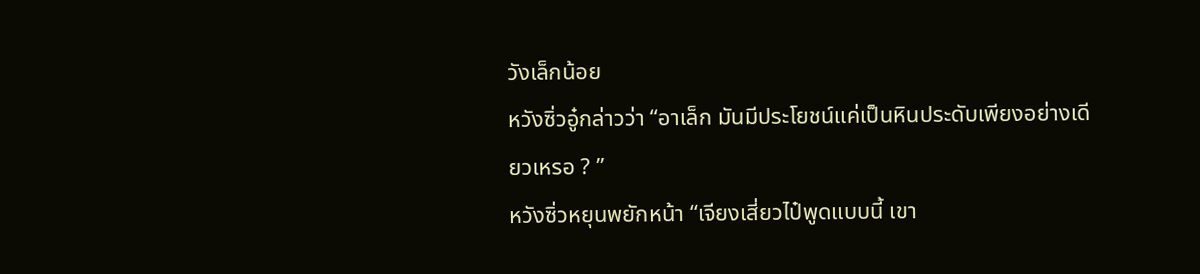วังเล็กน้อย
หวังซิ่วอู๋กล่าวว่า “อาเล็ก มันมีประโยชน์แค่เป็นหินประดับเพียงอย่างเดียวเหรอ ? ”
หวังซิ่วหยุนพยักหน้า “เจียงเสี่ยวไป๋พูดแบบนี้ เขา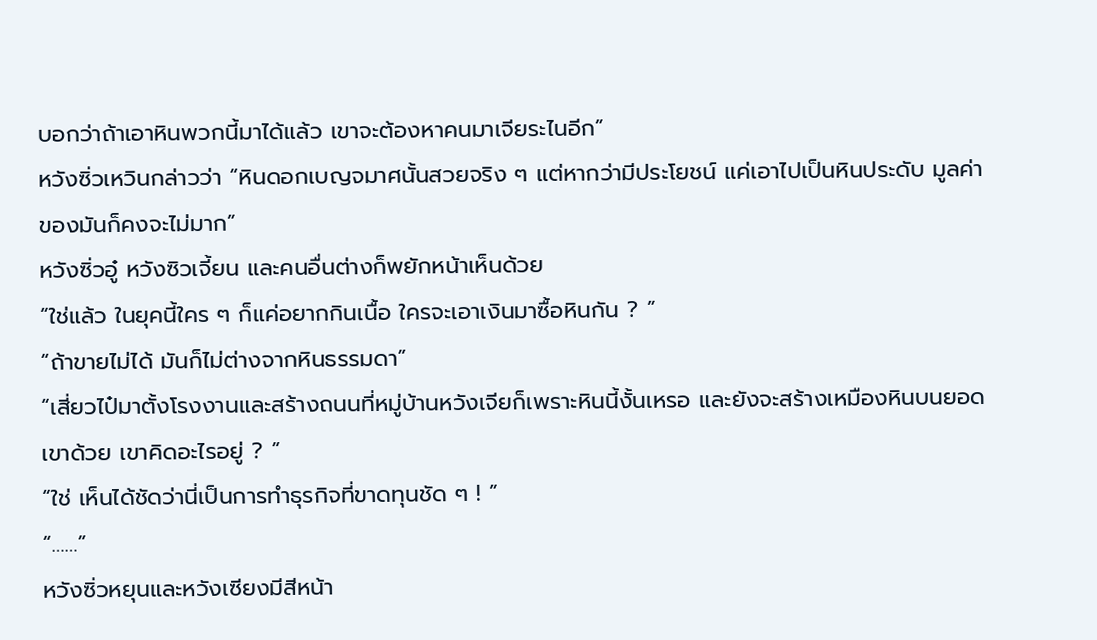บอกว่าถ้าเอาหินพวกนี้มาได้แล้ว เขาจะต้องหาคนมาเจียระไนอีก”
หวังซิ่วเหวินกล่าวว่า “หินดอกเบญจมาศนั้นสวยจริง ๆ แต่หากว่ามีประโยชน์ แค่เอาไปเป็นหินประดับ มูลค่าของมันก็คงจะไม่มาก”
หวังซิ่วอู๋ หวังซิวเจี้ยน และคนอื่นต่างก็พยักหน้าเห็นด้วย
“ใช่แล้ว ในยุคนี้ใคร ๆ ก็แค่อยากกินเนื้อ ใครจะเอาเงินมาซื้อหินกัน ? ”
“ถ้าขายไม่ได้ มันก็ไม่ต่างจากหินธรรมดา”
“เสี่ยวไป๋มาตั้งโรงงานและสร้างถนนที่หมู่บ้านหวังเจียก็เพราะหินนี้งั้นเหรอ และยังจะสร้างเหมืองหินบนยอดเขาด้วย เขาคิดอะไรอยู่ ? ”
“ใช่ เห็นได้ชัดว่านี่เป็นการทำธุรกิจที่ขาดทุนชัด ๆ ! ”
“……”
หวังซิ่วหยุนและหวังเซียงมีสีหน้า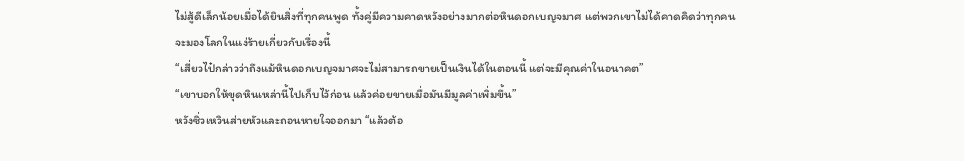ไม่สู้ดีเล็กน้อยเมื่อได้ยินสิ่งที่ทุกคนพูด ทั้งคู่มีความคาดหวังอย่างมากต่อหินดอกเบญจมาศ แต่พวกเขาไม่ได้คาดคิดว่าทุกคนจะมองโลกในแง่ร้ายเกี่ยวกับเรื่องนี้
“เสี่ยวไป๋กล่าวว่าถึงแม้หินดอกเบญจมาศจะไม่สามารถขายเป็นเงินได้ในตอนนี้ แต่จะมีคุณค่าในอนาคต”
“เขาบอกให้ขุดหินเหล่านี้ไปเก็บไว้ก่อน แล้วค่อยขายเมื่อมันมีมูลค่าเพิ่มขึ้น”
หวังซิ่วเหวินส่ายหัวและถอนหายใจออกมา “แล้วต้อ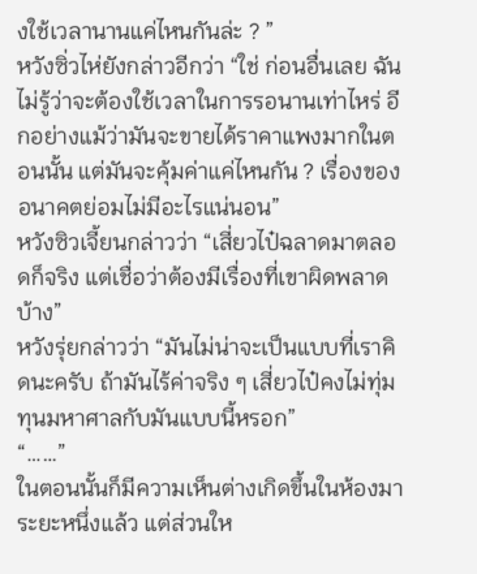งใช้เวลานานแค่ไหนกันล่ะ ? ”
หวังซิ่วไห่ยังกล่าวอีกว่า “ใช่ ก่อนอื่นเลย ฉันไม่รู้ว่าจะต้องใช้เวลาในการรอนานเท่าไหร่ อีกอย่างแม้ว่ามันจะขายได้ราคาแพงมากในตอนนั้น แต่มันจะคุ้มค่าแค่ไหนกัน ? เรื่องของอนาคตย่อมไม่มีอะไรแน่นอน”
หวังซิวเจี้ยนกล่าวว่า “เสี่ยวไป๋ฉลาดมาตลอดก็จริง แต่เชื่อว่าต้องมีเรื่องที่เขาผิดพลาดบ้าง”
หวังรุ่ยกล่าวว่า “มันไม่น่าจะเป็นแบบที่เราคิดนะครับ ถ้ามันไร้ค่าจริง ๆ เสี่ยวไป๋คงไม่ทุ่มทุนมหาศาลกับมันแบบนี้หรอก”
“……”
ในตอนนั้นก็มีความเห็นต่างเกิดขึ้นในห้องมาระยะหนึ่งแล้ว แต่ส่วนให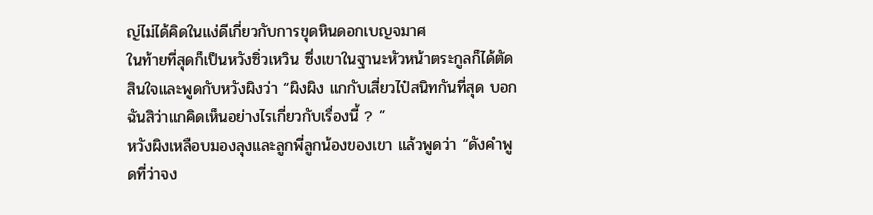ญ่ไม่ได้คิดในแง่ดีเกี่ยวกับการขุดหินดอกเบญจมาศ
ในท้ายที่สุดก็เป็นหวังซิ่วเหวิน ซึ่งเขาในฐานะหัวหน้าตระกูลก็ได้ตัดสินใจและพูดกับหวังผิงว่า “ผิงผิง แกกับเสี่ยวไป๋สนิทกันที่สุด บอกฉันสิว่าแกคิดเห็นอย่างไรเกี่ยวกับเรื่องนี้ ? ”
หวังผิงเหลือบมองลุงและลูกพี่ลูกน้องของเขา แล้วพูดว่า “ดังคำพูดที่ว่าจง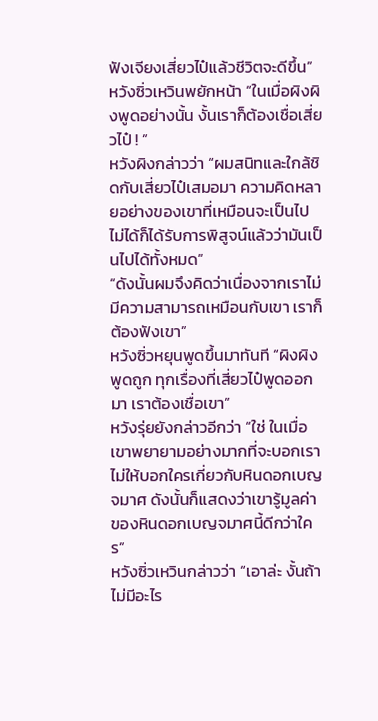ฟังเจียงเสี่ยวไป๋แล้วชีวิตจะดีขึ้น”
หวังซิ่วเหวินพยักหน้า “ในเมื่อผิงผิงพูดอย่างนั้น งั้นเราก็ต้องเชื่อเสี่ยวไป๋ ! ”
หวังผิงกล่าวว่า “ผมสนิทและใกล้ชิดกับเสี่ยวไป๋เสมอมา ความคิดหลายอย่างของเขาที่เหมือนจะเป็นไปไม่ได้ก็ได้รับการพิสูจน์แล้วว่ามันเป็นไปได้ทั้งหมด”
“ดังนั้นผมจึงคิดว่าเนื่องจากเราไม่มีความสามารถเหมือนกับเขา เราก็ต้องฟังเขา”
หวังซิ่วหยุนพูดขึ้นมาทันที “ผิงผิงพูดถูก ทุกเรื่องที่เสี่ยวไป๋พูดออกมา เราต้องเชื่อเขา”
หวังรุ่ยยังกล่าวอีกว่า “ใช่ ในเมื่อเขาพยายามอย่างมากที่จะบอกเราไม่ให้บอกใครเกี่ยวกับหินดอกเบญจมาศ ดังนั้นก็แสดงว่าเขารู้มูลค่าของหินดอกเบญจมาศนี้ดีกว่าใคร”
หวังซิ่วเหวินกล่าวว่า “เอาล่ะ งั้นถ้าไม่มีอะไร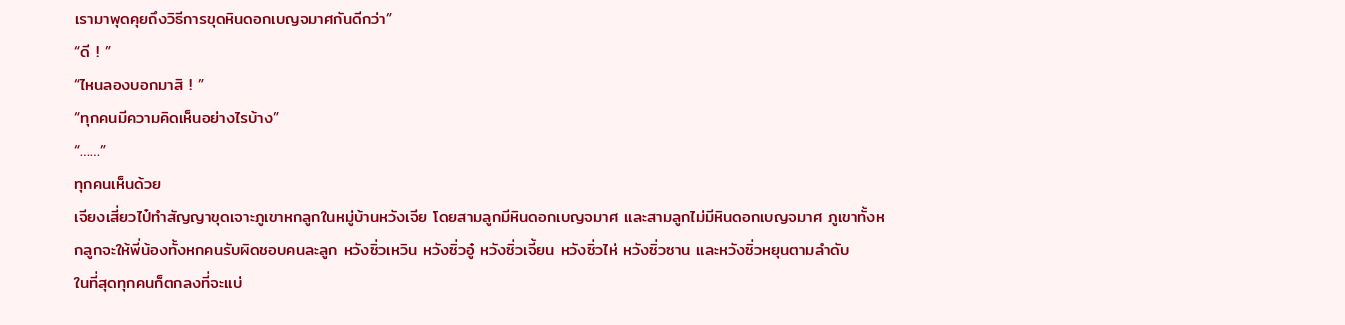เรามาพุดคุยถึงวิธีการขุดหินดอกเบญจมาศกันดีกว่า”
“ดี ! ”
“ไหนลองบอกมาสิ ! ”
“ทุกคนมีความคิดเห็นอย่างไรบ้าง”
“……”
ทุกคนเห็นด้วย
เจียงเสี่ยวไป๋ทำสัญญาขุดเจาะภูเขาหกลูกในหมู่บ้านหวังเจีย โดยสามลูกมีหินดอกเบญจมาศ และสามลูกไม่มีหินดอกเบญจมาศ ภูเขาทั้งหกลูกจะให้พี่น้องทั้งหกคนรับผิดชอบคนละลูก หวังซิ่วเหวิน หวังซิ่วอู๋ หวังซิ่วเจี้ยน หวังซิ่วไห่ หวังซิ่วซาน และหวังซิ่วหยุนตามลำดับ
ในที่สุดทุกคนก็ตกลงที่จะแบ่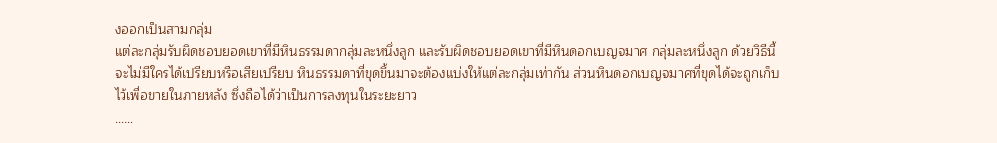งออกเป็นสามกลุ่ม
แต่ละกลุ่มรับผิดชอบยอดเขาที่มีหินธรรมดากลุ่มละหนึ่งลูก และรับผิดชอบยอดเขาที่มีหินดอกเบญจมาศ กลุ่มละหนึ่งลูก ด้วยวิธีนี้จะไม่มีใครได้เปรียบหรือเสียเปรียบ หินธรรมดาที่ขุดขึ้นมาจะต้องแบ่งให้แต่ละกลุ่มเท่ากัน ส่วนหินดอกเบญจมาศที่ขุดได้จะถูกเก็บไว้เพื่อขายในภายหลัง ซึ่งถือได้ว่าเป็นการลงทุนในระยะยาว
……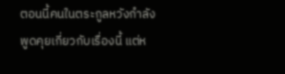ตอนนี้คนในตระกูลหวังกำลังพูดคุยเกี่ยวกับเรื่องนี้ แต่ห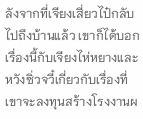ลังจากที่เจียงเสี่ยวไป๋กลับไปถึงบ้านแล้ว เขาก็ได้บอกเรื่องนี้กับเจียงไห่หยางและหวังซิ่วจวี๋เกี่ยวกับเรื่องที่เขาจะลงทุนสร้างโรงงานผ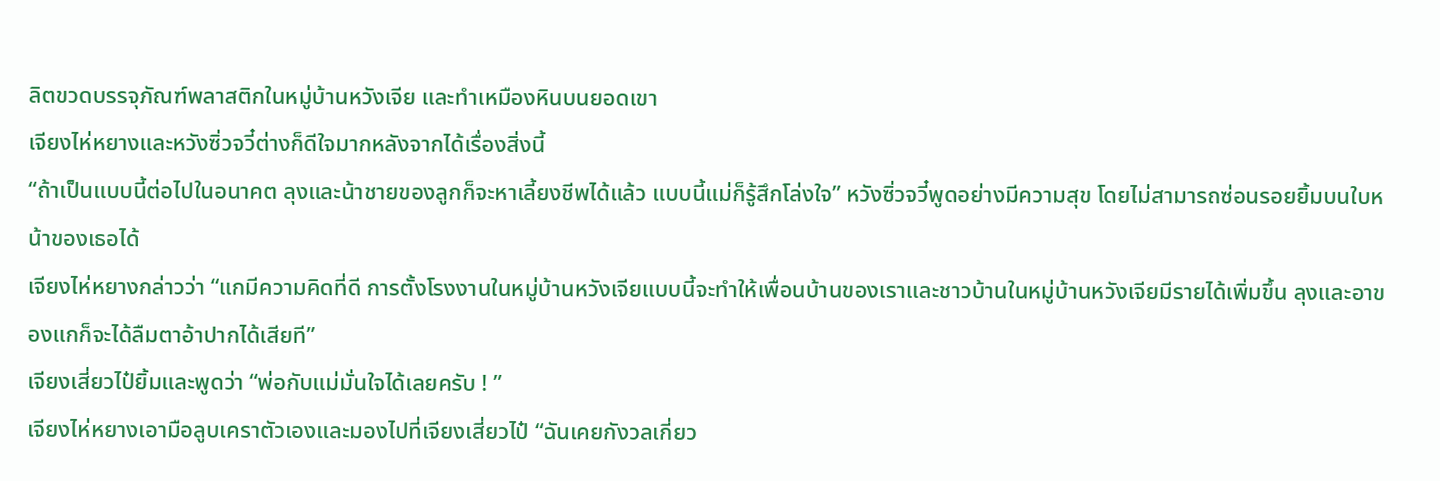ลิตขวดบรรจุภัณฑ์พลาสติกในหมู่บ้านหวังเจีย และทำเหมืองหินบนยอดเขา
เจียงไห่หยางและหวังซิ่วจวี๋ต่างก็ดีใจมากหลังจากได้เรื่องสิ่งนี้
“ถ้าเป็นแบบนี้ต่อไปในอนาคต ลุงและน้าชายของลูกก็จะหาเลี้ยงชีพได้แล้ว แบบนี้แม่ก็รู้สึกโล่งใจ” หวังซิ่วจวี๋พูดอย่างมีความสุข โดยไม่สามารถซ่อนรอยยิ้มบนใบหน้าของเธอได้
เจียงไห่หยางกล่าวว่า “แกมีความคิดที่ดี การตั้งโรงงานในหมู่บ้านหวังเจียแบบนี้จะทำให้เพื่อนบ้านของเราและชาวบ้านในหมู่บ้านหวังเจียมีรายได้เพิ่มขึ้น ลุงและอาของแกก็จะได้ลืมตาอ้าปากได้เสียที”
เจียงเสี่ยวไป๋ยิ้มและพูดว่า “พ่อกับแม่มั่นใจได้เลยครับ ! ”
เจียงไห่หยางเอามือลูบเคราตัวเองและมองไปที่เจียงเสี่ยวไป๋ “ฉันเคยกังวลเกี่ยว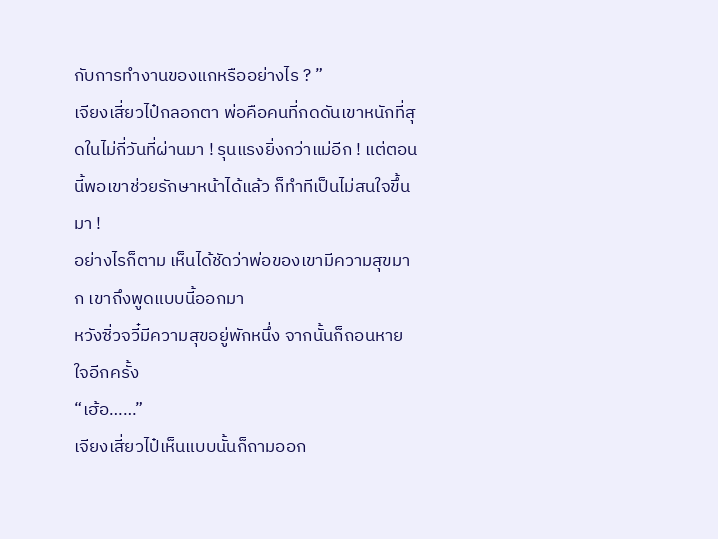กับการทำงานของแกหรืออย่างไร ? ”
เจียงเสี่ยวไป๋กลอกตา พ่อคือคนที่กดดันเขาหนักที่สุดในไม่กี่วันที่ผ่านมา ! รุนแรงยิ่งกว่าแม่อีก ! แต่ตอนนี้พอเขาช่วยรักษาหน้าได้แล้ว ก็ทำทีเป็นไม่สนใจขึ้นมา !
อย่างไรก็ตาม เห็นได้ชัดว่าพ่อของเขามีความสุขมาก เขาถึงพูดแบบนี้ออกมา
หวังซิ่วจวี๋มีความสุขอยู่พักหนึ่ง จากนั้นก็ถอนหายใจอีกครั้ง
“เฮ้อ……”
เจียงเสี่ยวไป๋เห็นแบบนั้นก็ถามออก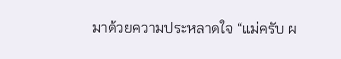มาด้วยความประหลาดใจ “แม่ครับ ผ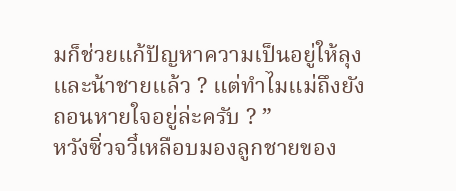มก็ช่วยแก้ปัญหาความเป็นอยู่ให้ลุงและน้าชายแล้ว ? แต่ทำไมแม่ถึงยังถอนหายใจอยู่ล่ะครับ ? ”
หวังซิ่วจวี๋เหลือบมองลูกชายของ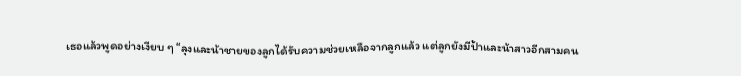เธอแล้วพูดอย่างเงียบ ๆ “ลุงและน้าชายของลูกได้รับความช่วยเหลือจากลูกแล้ว แต่ลูกยังมีป้าและน้าสาวอีกสามคน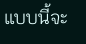แบบนี้จะ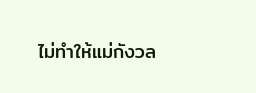ไม่ทำให้แม่กังวล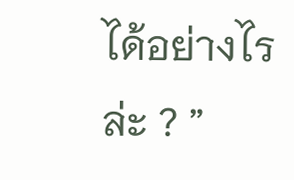ได้อย่างไรล่ะ ? ”